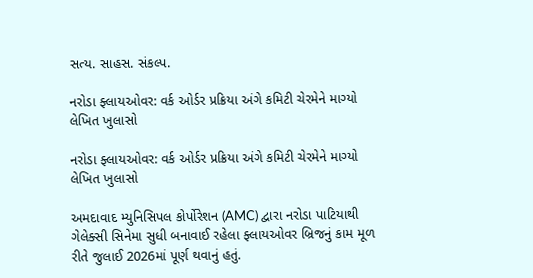સત્ય. સાહસ. સંકલ્પ.

નરોડા ફ્લાયઓવર: વર્ક ઓર્ડર પ્રક્રિયા અંગે કમિટી ચેરમેને માગ્યો લેખિત ખુલાસો

નરોડા ફ્લાયઓવર: વર્ક ઓર્ડર પ્રક્રિયા અંગે કમિટી ચેરમેને માગ્યો લેખિત ખુલાસો

અમદાવાદ મ્યુનિસિપલ કોર્પોરેશન (AMC) દ્વારા નરોડા પાટિયાથી ગેલેક્સી સિનેમા સુધી બનાવાઈ રહેલા ફ્લાયઓવર બ્રિજનું કામ મૂળ રીતે જુલાઈ 2026માં પૂર્ણ થવાનું હતું.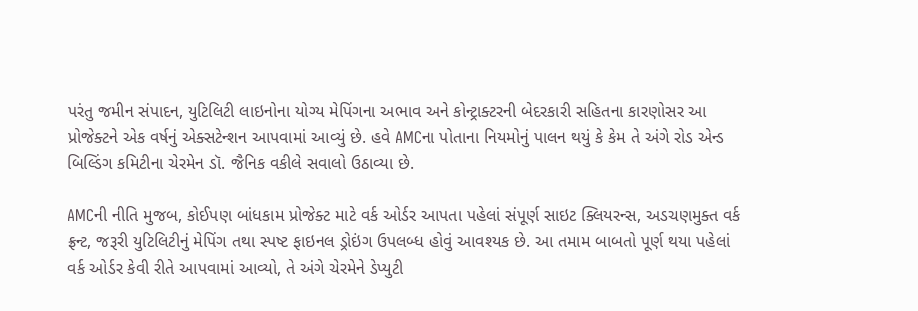પરંતુ જમીન સંપાદન, યુટિલિટી લાઇનોના યોગ્ય મેપિંગના અભાવ અને કોન્ટ્રાક્ટરની બેદરકારી સહિતના કારણોસર આ પ્રોજેક્ટને એક વર્ષનું એક્સટેન્શન આપવામાં આવ્યું છે. હવે AMCના પોતાના નિયમોનું પાલન થયું કે કેમ તે અંગે રોડ એન્ડ બિલ્ડિંગ કમિટીના ચેરમેન ડૉ. જૈનિક વકીલે સવાલો ઉઠાવ્યા છે.

AMCની નીતિ મુજબ, કોઈપણ બાંધકામ પ્રોજેક્ટ માટે વર્ક ઓર્ડર આપતા પહેલાં સંપૂર્ણ સાઇટ ક્લિયરન્સ, અડચણમુક્ત વર્ક ફ્રન્ટ, જરૂરી યુટિલિટીનું મેપિંગ તથા સ્પષ્ટ ફાઇનલ ડ્રોઇંગ ઉપલબ્ધ હોવું આવશ્યક છે. આ તમામ બાબતો પૂર્ણ થયા પહેલાં વર્ક ઓર્ડર કેવી રીતે આપવામાં આવ્યો, તે અંગે ચેરમેને ડેપ્યુટી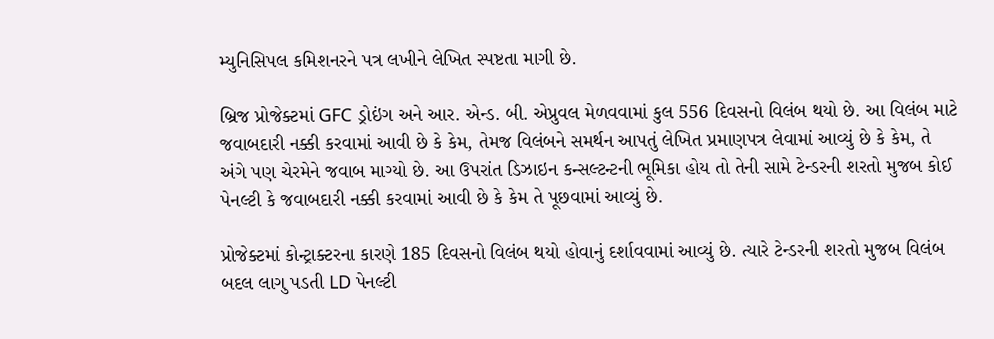મ્યુનિસિપલ કમિશનરને પત્ર લખીને લેખિત સ્પષ્ટતા માગી છે.

બ્રિજ પ્રોજેક્ટમાં GFC ડ્રોઇંગ અને આર. એન્ડ. બી. એપ્રુવલ મેળવવામાં કુલ 556 દિવસનો વિલંબ થયો છે. આ વિલંબ માટે જવાબદારી નક્કી કરવામાં આવી છે કે કેમ, તેમજ વિલંબને સમર્થન આપતું લેખિત પ્રમાણપત્ર લેવામાં આવ્યું છે કે કેમ, તે અંગે પણ ચેરમેને જવાબ માગ્યો છે. આ ઉપરાંત ડિઝાઇન કન્સલ્ટન્ટની ભૂમિકા હોય તો તેની સામે ટેન્ડરની શરતો મુજબ કોઈ પેનલ્ટી કે જવાબદારી નક્કી કરવામાં આવી છે કે કેમ તે પૂછવામાં આવ્યું છે.

પ્રોજેક્ટમાં કોન્ટ્રાક્ટરના કારણે 185 દિવસનો વિલંબ થયો હોવાનું દર્શાવવામાં આવ્યું છે. ત્યારે ટેન્ડરની શરતો મુજબ વિલંબ બદલ લાગુ પડતી LD પેનલ્ટી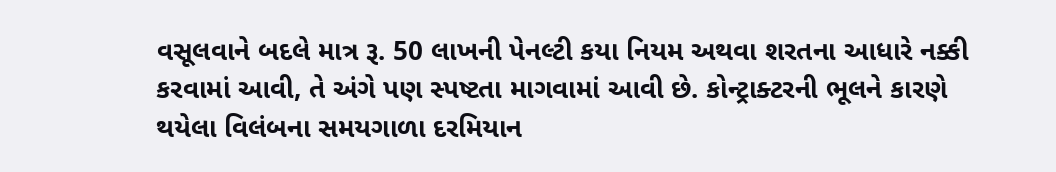વસૂલવાને બદલે માત્ર રૂ. 50 લાખની પેનલ્ટી કયા નિયમ અથવા શરતના આધારે નક્કી કરવામાં આવી, તે અંગે પણ સ્પષ્ટતા માગવામાં આવી છે. કોન્ટ્રાક્ટરની ભૂલને કારણે થયેલા વિલંબના સમયગાળા દરમિયાન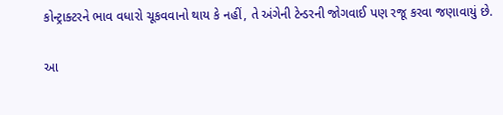કોન્ટ્રાક્ટરને ભાવ વધારો ચૂકવવાનો થાય કે નહીં, તે અંગેની ટેન્ડરની જોગવાઈ પણ રજૂ કરવા જણાવાયું છે.

આ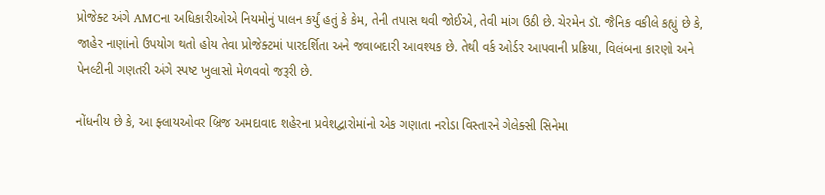પ્રોજેક્ટ અંગે AMCના અધિકારીઓએ નિયમોનું પાલન કર્યું હતું કે કેમ, તેની તપાસ થવી જોઈએ, તેવી માંગ ઉઠી છે. ચેરમેન ડૉ. જૈનિક વકીલે કહ્યું છે કે, જાહેર નાણાંનો ઉપયોગ થતો હોય તેવા પ્રોજેક્ટમાં પારદર્શિતા અને જવાબદારી આવશ્યક છે. તેથી વર્ક ઓર્ડર આપવાની પ્રક્રિયા, વિલંબના કારણો અને પેનલ્ટીની ગણતરી અંગે સ્પષ્ટ ખુલાસો મેળવવો જરૂરી છે.

નોંધનીય છે કે, આ ફ્લાયઓવર બ્રિજ અમદાવાદ શહેરના પ્રવેશદ્વારોમાંનો એક ગણાતા નરોડા વિસ્તારને ગેલેક્સી સિનેમા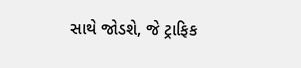સાથે જોડશે, જે ટ્રાફિક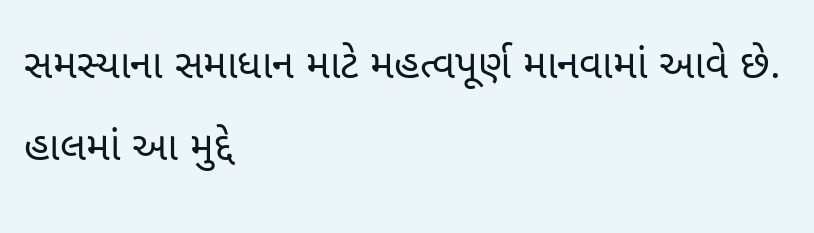સમસ્યાના સમાધાન માટે મહત્વપૂર્ણ માનવામાં આવે છે. હાલમાં આ મુદ્દે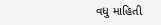વધુ માહિતી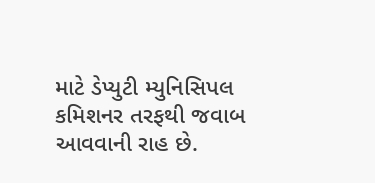માટે ડેપ્યુટી મ્યુનિસિપલ કમિશનર તરફથી જવાબ આવવાની રાહ છે.